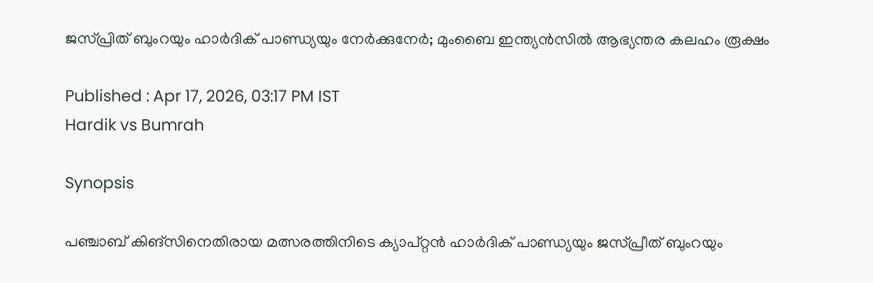ജസ്പ്രിത് ബുംറയും ഹാര്‍ദിക് പാണ്ഡ്യയും നേര്‍ക്കുനേര്‍; മുംബൈ ഇന്ത്യന്‍സില്‍ ആഭ്യന്തര കലഹം രൂക്ഷം

Published : Apr 17, 2026, 03:17 PM IST
Hardik vs Bumrah

Synopsis

പഞ്ചാബ് കിങ്സിനെതിരായ മത്സരത്തിനിടെ ക്യാപ്റ്റൻ ഹാർദിക് പാണ്ഡ്യയും ജസ്പ്രീത് ബുംറയും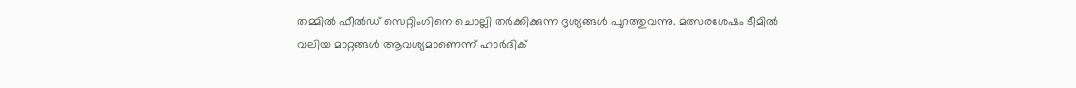തമ്മിൽ ഫീൽഡ് സെറ്റിംഗിനെ ചൊല്ലി തർക്കിക്കുന്ന ദൃശ്യങ്ങൾ പുറത്തുവന്നു. മത്സരശേഷം ടീമിൽ വലിയ മാറ്റങ്ങൾ ആവശ്യമാണെന്ന് ഹാർദിക്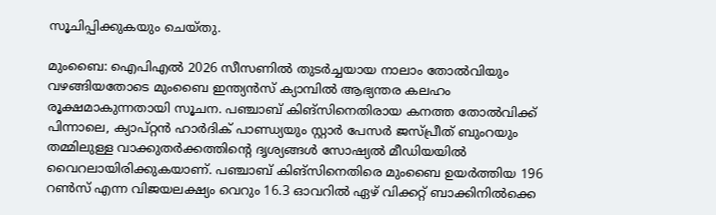സൂചിപ്പിക്കുകയും ചെയ്തു.

മുംബൈ: ഐപിഎല്‍ 2026 സീസണില്‍ തുടര്‍ച്ചയായ നാലാം തോല്‍വിയും വഴങ്ങിയതോടെ മുംബൈ ഇന്ത്യന്‍സ് ക്യാമ്പില്‍ ആഭ്യന്തര കലഹം രൂക്ഷമാകുന്നതായി സൂചന. പഞ്ചാബ് കിങ്സിനെതിരായ കനത്ത തോല്‍വിക്ക് പിന്നാലെ, ക്യാപ്റ്റന്‍ ഹാര്‍ദിക് പാണ്ഡ്യയും സ്റ്റാര്‍ പേസര്‍ ജസ്പ്രീത് ബുംറയും തമ്മിലുള്ള വാക്കുതര്‍ക്കത്തിന്റെ ദൃശ്യങ്ങള്‍ സോഷ്യല്‍ മീഡിയയില്‍ വൈറലായിരിക്കുകയാണ്. പഞ്ചാബ് കിങ്സിനെതിരെ മുംബൈ ഉയര്‍ത്തിയ 196 റണ്‍സ് എന്ന വിജയലക്ഷ്യം വെറും 16.3 ഓവറില്‍ ഏഴ് വിക്കറ്റ് ബാക്കിനില്‍ക്കെ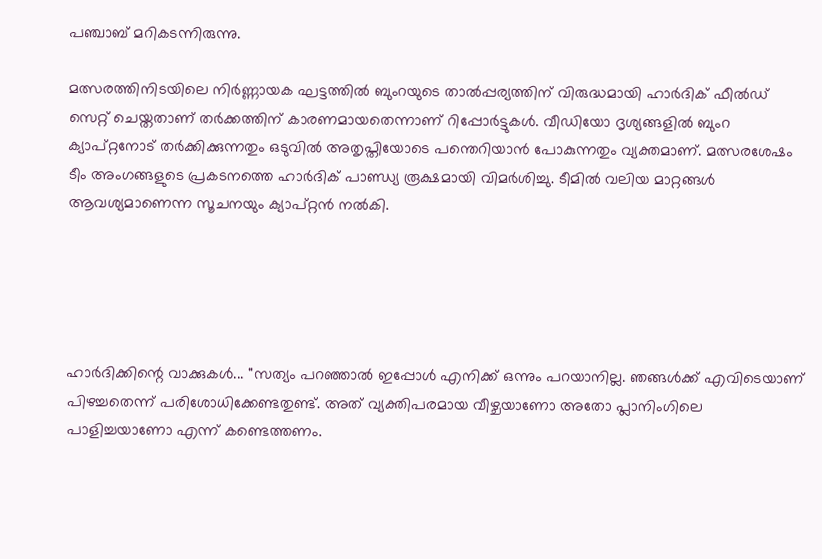പഞ്ചാബ് മറികടന്നിരുന്നു.

മത്സരത്തിനിടയിലെ നിര്‍ണ്ണായക ഘട്ടത്തില്‍ ബുംറയുടെ താല്‍പ്പര്യത്തിന് വിരുദ്ധമായി ഹാര്‍ദിക് ഫീല്‍ഡ് സെറ്റ് ചെയ്തതാണ് തര്‍ക്കത്തിന് കാരണമായതെന്നാണ് റിപ്പോര്‍ട്ടുകള്‍. വീഡിയോ ദൃശ്യങ്ങളില്‍ ബുംറ ക്യാപ്റ്റനോട് തര്‍ക്കിക്കുന്നതും ഒടുവില്‍ അതൃപ്തിയോടെ പന്തെറിയാന്‍ പോകുന്നതും വ്യക്തമാണ്. മത്സരശേഷം ടീം അംഗങ്ങളുടെ പ്രകടനത്തെ ഹാര്‍ദിക് പാണ്ഡ്യ രൂക്ഷമായി വിമര്‍ശിച്ചു. ടീമില്‍ വലിയ മാറ്റങ്ങള്‍ ആവശ്യമാണെന്ന സൂചനയും ക്യാപ്റ്റന്‍ നല്‍കി.





ഹാര്‍ദിക്കിന്റെ വാക്കുകള്‍... ''സത്യം പറഞ്ഞാല്‍ ഇപ്പോള്‍ എനിക്ക് ഒന്നും പറയാനില്ല. ഞങ്ങള്‍ക്ക് എവിടെയാണ് പിഴച്ചതെന്ന് പരിശോധിക്കേണ്ടതുണ്ട്. അത് വ്യക്തിപരമായ വീഴ്ചയാണോ അതോ പ്ലാനിംഗിലെ പാളിച്ചയാണോ എന്ന് കണ്ടെത്തണം.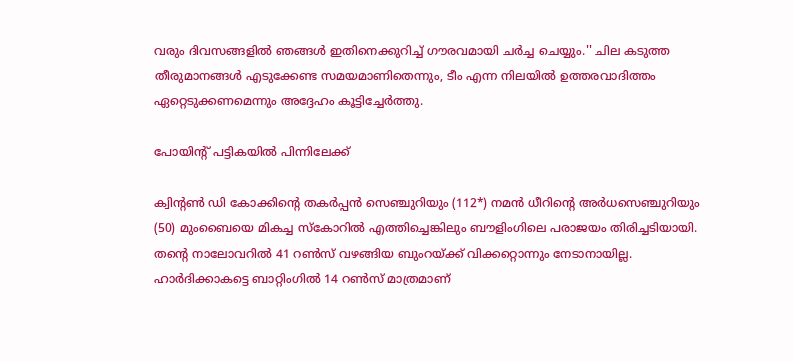വരും ദിവസങ്ങളില്‍ ഞങ്ങള്‍ ഇതിനെക്കുറിച്ച് ഗൗരവമായി ചര്‍ച്ച ചെയ്യും.'' ചില കടുത്ത തീരുമാനങ്ങള്‍ എടുക്കേണ്ട സമയമാണിതെന്നും, ടീം എന്ന നിലയില്‍ ഉത്തരവാദിത്തം ഏറ്റെടുക്കണമെന്നും അദ്ദേഹം കൂട്ടിച്ചേര്‍ത്തു.

പോയിന്റ് പട്ടികയില്‍ പിന്നിലേക്ക്

ക്വിന്റണ്‍ ഡി കോക്കിന്റെ തകര്‍പ്പന്‍ സെഞ്ചുറിയും (112*) നമന്‍ ധീറിന്റെ അര്‍ധസെഞ്ചുറിയും (50) മുംബൈയെ മികച്ച സ്‌കോറില്‍ എത്തിച്ചെങ്കിലും ബൗളിംഗിലെ പരാജയം തിരിച്ചടിയായി. തന്റെ നാലോവറില്‍ 41 റണ്‍സ് വഴങ്ങിയ ബുംറയ്ക്ക് വിക്കറ്റൊന്നും നേടാനായില്ല. ഹാര്‍ദിക്കാകട്ടെ ബാറ്റിംഗില്‍ 14 റണ്‍സ് മാത്രമാണ്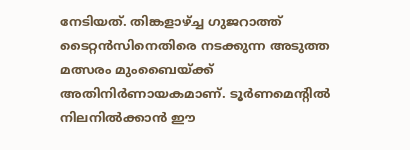നേടിയത്. തിങ്കളാഴ്ച്ച ഗുജറാത്ത് ടൈറ്റന്‍സിനെതിരെ നടക്കുന്ന അടുത്ത മത്സരം മുംബൈയ്ക്ക് അതിനിര്‍ണായകമാണ്. ടൂര്‍ണമെന്റില്‍ നിലനില്‍ക്കാന്‍ ഈ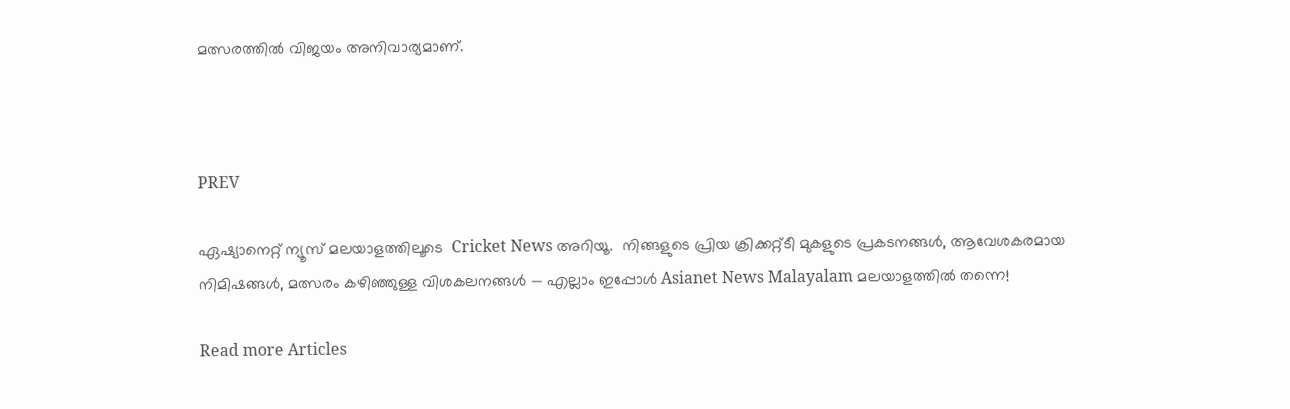മത്സരത്തില്‍ വിജയം അനിവാര്യമാണ്.



PREV

ഏഷ്യാനെറ്റ് ന്യൂസ് മലയാളത്തിലൂടെ  Cricket News അറിയൂ.  നിങ്ങളുടെ പ്രിയ ക്രിക്കറ്റ്ടീ മുകളുടെ പ്രകടനങ്ങൾ, ആവേശകരമായ നിമിഷങ്ങൾ, മത്സരം കഴിഞ്ഞുള്ള വിശകലനങ്ങൾ — എല്ലാം ഇപ്പോൾ Asianet News Malayalam മലയാളത്തിൽ തന്നെ!

Read more Articles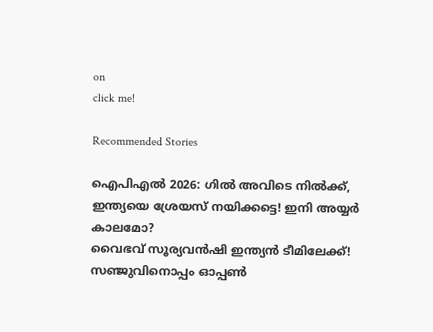on
click me!

Recommended Stories

ഐപിഎല്‍ 2026: ഗില്‍ അവിടെ നില്‍ക്ക്, ഇന്ത്യയെ ശ്രേയസ് നയിക്കട്ടെ! ഇനി അയ്യർ കാലമോ?
വൈഭവ് സൂര്യവന്‍ഷി ഇന്ത്യന്‍ ടീമിലേക്ക്! സഞ്ജുവിനൊപ്പം ഓപ്പണ്‍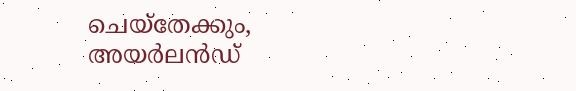ചെയ്‌തേക്കും, അയര്‍ലന്‍ഡ്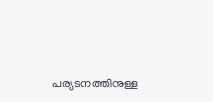പര്യടനത്തിനുള്ള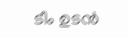ടീം ഉടന്‍